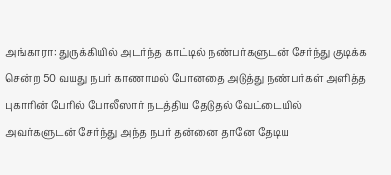அங்காரா: துருக்கியில் அடர்ந்த காட்டில் நண்பர்களுடன் சேர்ந்து குடிக்க சென்ற 50 வயது நபர் காணாமல் போனதை அடுத்து நண்பர்கள் அளித்த புகாரின் பேரில் போலீஸார் நடத்திய தேடுதல் வேட்டையில் அவர்களுடன் சேர்ந்து அந்த நபர் தன்னை தானே தேடிய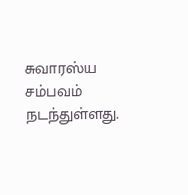சுவாரஸ்ய சம்பவம் நடந்துள்ளது.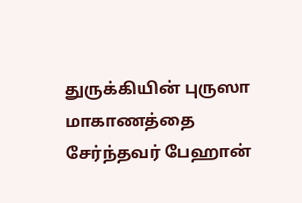துருக்கியின் புருஸா மாகாணத்தை சேர்ந்தவர் பேஹான்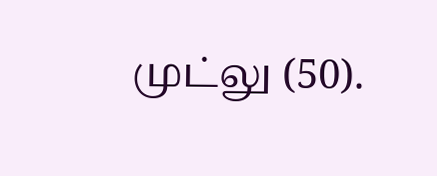முட்லு (50).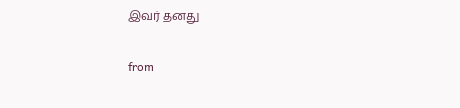இவர் தனது

from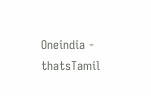Oneindia - thatsTamil